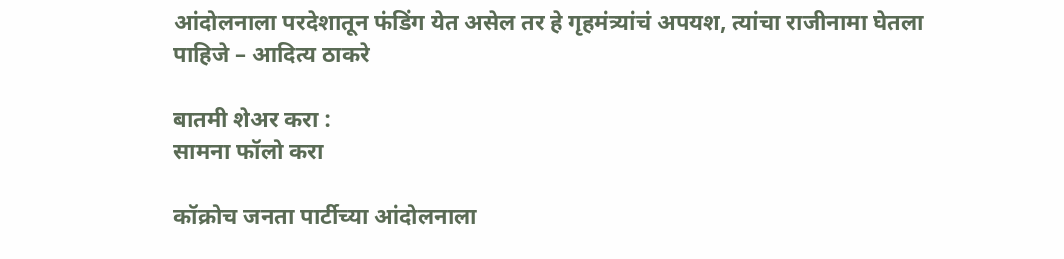आंदोलनाला परदेशातून फंडिंग येत असेल तर हे गृहमंत्र्यांचं अपयश, त्यांचा राजीनामा घेतला पाहिजे – आदित्य ठाकरे

बातमी शेअर करा :
सामना फॉलो करा

कॉक्रोच जनता पार्टीच्या आंदोलनाला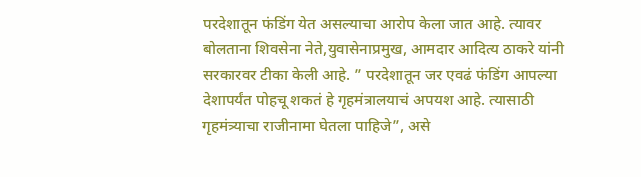परदेशातून फंडिंग येत असल्याचा आरोप केला जात आहे. त्यावर बोलताना शिवसेना नेते,युवासेनाप्रमुख, आमदार आदित्य ठाकरे यांनी सरकारवर टीका केली आहे. ” परदेशातून जर एवढं फंडिंग आपल्या देशापर्यंत पोहचू शकतं हे गृहमंत्रालयाचं अपयश आहे. त्यासाठी गृहमंत्र्याचा राजीनामा घेतला पाहिजे”, असे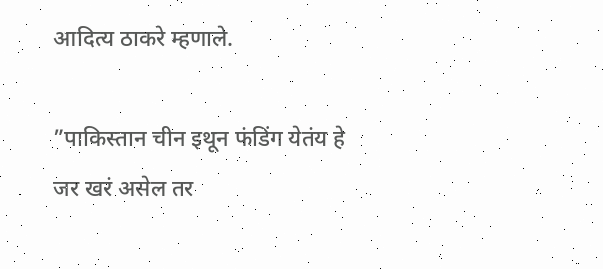आदित्य ठाकरे म्हणाले.

”पाकिस्तान चीन इथून फंडिंग येतंय हे जर खरं असेल तर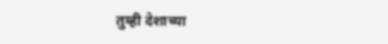तुम्ही देशाच्या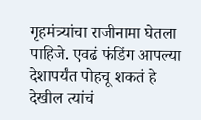गृहमंत्र्यांचा राजीनामा घेतला पाहिजे. एवढं फंडिंग आपल्या देशापर्यंत पोहचू शकतं हे देखील त्यांचं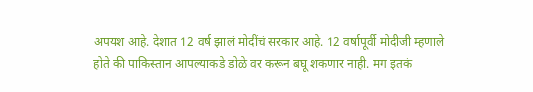अपयश आहे. देशात 12 वर्ष झालं मोदींचं सरकार आहे. 12 वर्षापूर्वी मोदीजी म्हणाले होते की पाकिस्तान आपल्याकडे डोळे वर करून बघू शकणार नाही. मग इतकं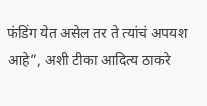फंडिंग येत असेल तर ते त्यांचं अपयश आहे”, अशी टीका आदित्य ठाकरे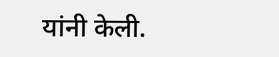यांनी केली.